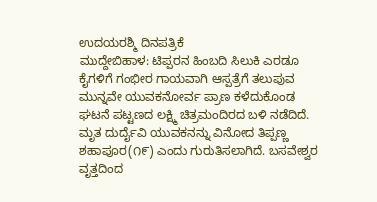ಉದಯರಶ್ಮಿ ದಿನಪತ್ರಿಕೆ
ಮುದ್ದೇಬಿಹಾಳ: ಟಿಪ್ಪರನ ಹಿಂಬದಿ ಸಿಲುಕಿ ಎರಡೂ ಕೈಗಳಿಗೆ ಗಂಭೀರ ಗಾಯವಾಗಿ ಆಸ್ಪತ್ರೆಗೆ ತಲುಪುವ ಮುನ್ನವೇ ಯುವಕನೋರ್ವ ಪ್ರಾಣ ಕಳೆದುಕೊಂಡ ಘಟನೆ ಪಟ್ಟಣದ ಲಕ್ಷ್ಮಿ ಚಿತ್ರಮಂದಿರದ ಬಳಿ ನಡೆದಿದೆ.
ಮೃತ ದುರ್ದೈವಿ ಯುವಕನನ್ನು ವಿನೋದ ತಿಪ್ಪಣ್ಣ ಶಹಾಪೂರ(೧೯) ಎಂದು ಗುರುತಿಸಲಾಗಿದೆ. ಬಸವೇಶ್ವರ ವೃತ್ತದಿಂದ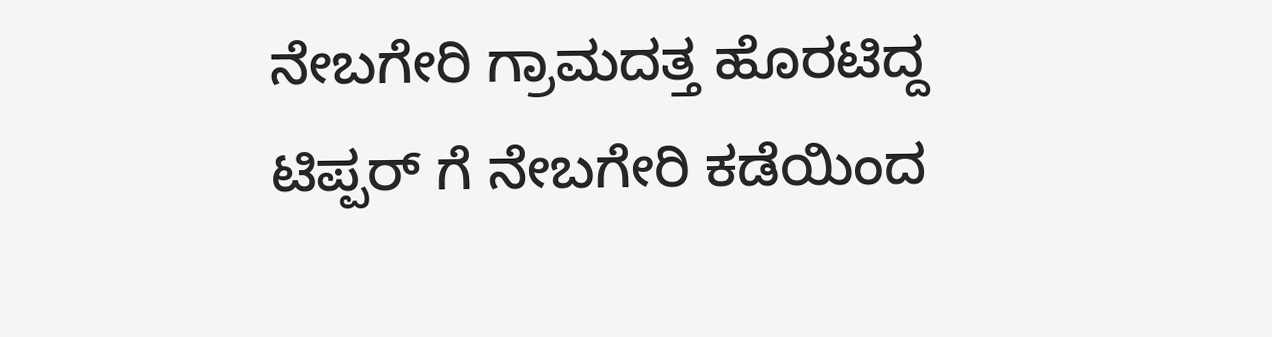ನೇಬಗೇರಿ ಗ್ರಾಮದತ್ತ ಹೊರಟಿದ್ದ ಟಿಪ್ಪರ್ ಗೆ ನೇಬಗೇರಿ ಕಡೆಯಿಂದ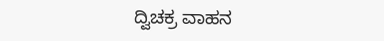ದ್ವಿಚಕ್ರ ವಾಹನ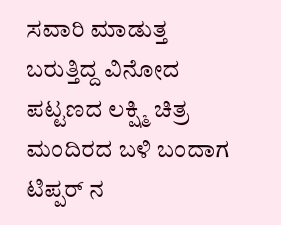ಸವಾರಿ ಮಾಡುತ್ತ ಬರುತ್ತಿದ್ದ ವಿನೋದ ಪಟ್ಟಣದ ಲಕ್ಷ್ಮಿ ಚಿತ್ರ ಮಂದಿರದ ಬಳಿ ಬಂದಾಗ ಟಿಪ್ಪರ್ ನ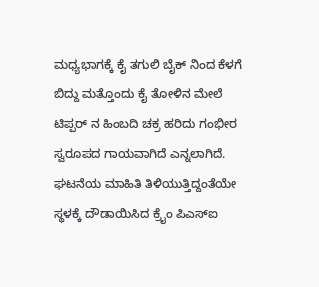ಮಧ್ಯಭಾಗಕ್ಕೆ ಕೈ ತಗುಲಿ ಬೈಕ್ ನಿಂದ ಕೆಳಗೆ ಬಿದ್ದು ಮತ್ತೊಂದು ಕೈ ತೋಳಿನ ಮೇಲೆ ಟಿಪ್ಪರ್ ನ ಹಿಂಬದಿ ಚಕ್ರ ಹರಿದು ಗಂಭೀರ ಸ್ವರೂಪದ ಗಾಯವಾಗಿದೆ ಎನ್ನಲಾಗಿದೆ.
ಘಟನೆಯ ಮಾಹಿತಿ ತಿಳಿಯುತ್ತಿದ್ದಂತೆಯೇ ಸ್ಥಳಕ್ಕೆ ದೌಡಾಯಿಸಿದ ಕ್ರೈಂ ಪಿಎಸ್ಐ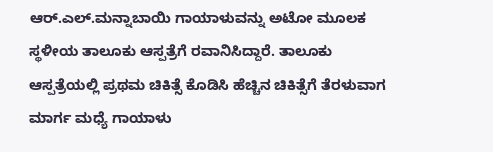ಆರ್.ಎಲ್.ಮನ್ನಾಬಾಯಿ ಗಾಯಾಳುವನ್ನು ಅಟೋ ಮೂಲಕ ಸ್ಥಳೀಯ ತಾಲೂಕು ಆಸ್ಪತ್ರೆಗೆ ರವಾನಿಸಿದ್ದಾರೆ. ತಾಲೂಕು ಆಸ್ಪತ್ರೆಯಲ್ಲಿ ಪ್ರಥಮ ಚಿಕಿತ್ಸೆ ಕೊಡಿಸಿ ಹೆಚ್ಚಿನ ಚಿಕಿತ್ಸೆಗೆ ತೆರಳುವಾಗ ಮಾರ್ಗ ಮಧ್ಯೆ ಗಾಯಾಳು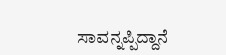ಸಾವನ್ನಪ್ಪಿದ್ದಾನೆ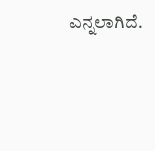ಎನ್ನಲಾಗಿದೆ.